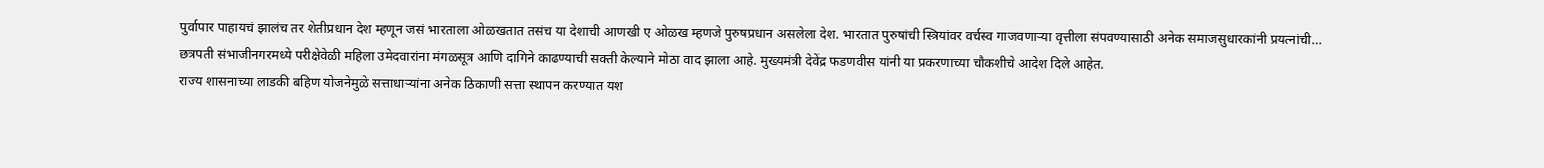पुर्वापार पाहायचं झालंच तर शेतीप्रधान देश म्हणून जसं भारताला ओळखतात तसंच या देशाची आणखी ए ओळख म्हणजे पुरुषप्रधान असलेला देश. भारतात पुरुषांची स्त्रियांवर वर्चस्व गाजवणाऱ्या वृत्तीला संपवण्यासाठी अनेक समाजसुधारकांनी प्रयत्नांची…
छत्रपती संभाजीनगरमध्ये परीक्षेवेळी महिला उमेदवारांना मंगळसूत्र आणि दागिने काढण्याची सक्ती केल्याने मोठा वाद झाला आहे. मुख्यमंत्री देवेंद्र फडणवीस यांनी या प्रकरणाच्या चौकशीचे आदेश दिले आहेत.
राज्य शासनाच्या लाडकी बहिण योजनेमुळे सत्ताधाऱ्यांना अनेक ठिकाणी सत्ता स्थापन करण्यात यश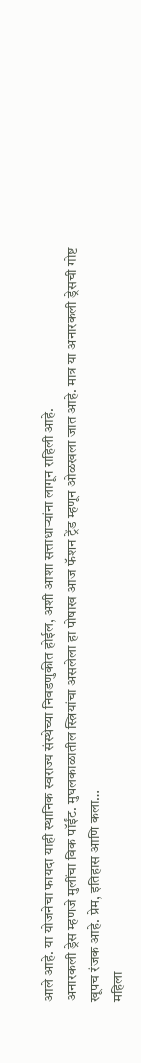आले आहे. या योजनेचा फायदा याही स्थानिक स्वराज्य संस्थेच्या निवडणुकीत होईल, अशी आशा सत्ताधाऱ्यांना लागून राहिली आहे.
अनारकली ड्रेस म्हणजे मुलींचा विक पॉईंट. मुघलकाळातील स्त्रियांचा असलेला हा पोषाख आज फॅशन ट्रेंड म्हणून ओळखला जात आहे. मात्र या अनारकली ड्रेसची गोष्ट खूपच रंजक आहे. प्रेम, इतिहास आणि कला…
महिला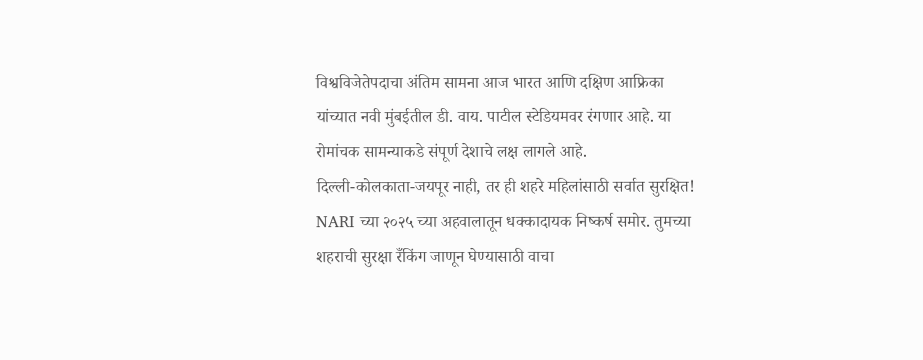विश्वविजेतेपदाचा अंतिम सामना आज भारत आणि दक्षिण आफ्रिका यांच्यात नवी मुंबईतील डी. वाय. पाटील स्टेडियमवर रंगणार आहे. या रोमांचक सामन्याकडे संपूर्ण देशाचे लक्ष लागले आहे.
दिल्ली-कोलकाता-जयपूर नाही, तर ही शहरे महिलांसाठी सर्वात सुरक्षित! NARI च्या २०२५ च्या अहवालातून धक्कादायक निष्कर्ष समोर. तुमच्या शहराची सुरक्षा रँकिंग जाणून घेण्यासाठी वाचा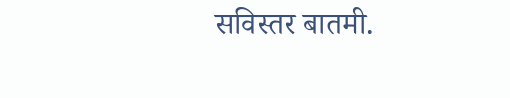सविस्तर बातमी.